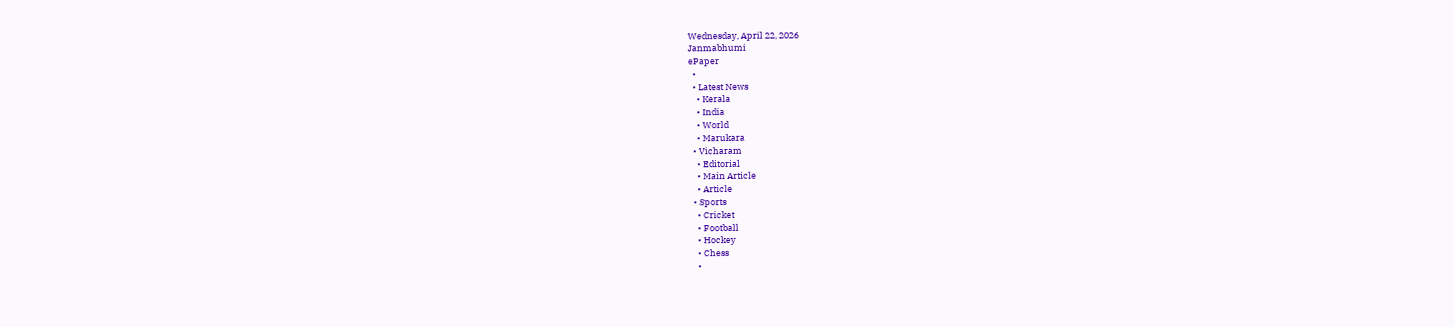Wednesday, April 22, 2026
Janmabhumi
ePaper
  •
  • Latest News
    • Kerala
    • India
    • World
    • Marukara
  • Vicharam
    • Editorial
    • Main Article
    • Article
  • Sports
    • Cricket
    • Football
    • Hockey
    • Chess
    •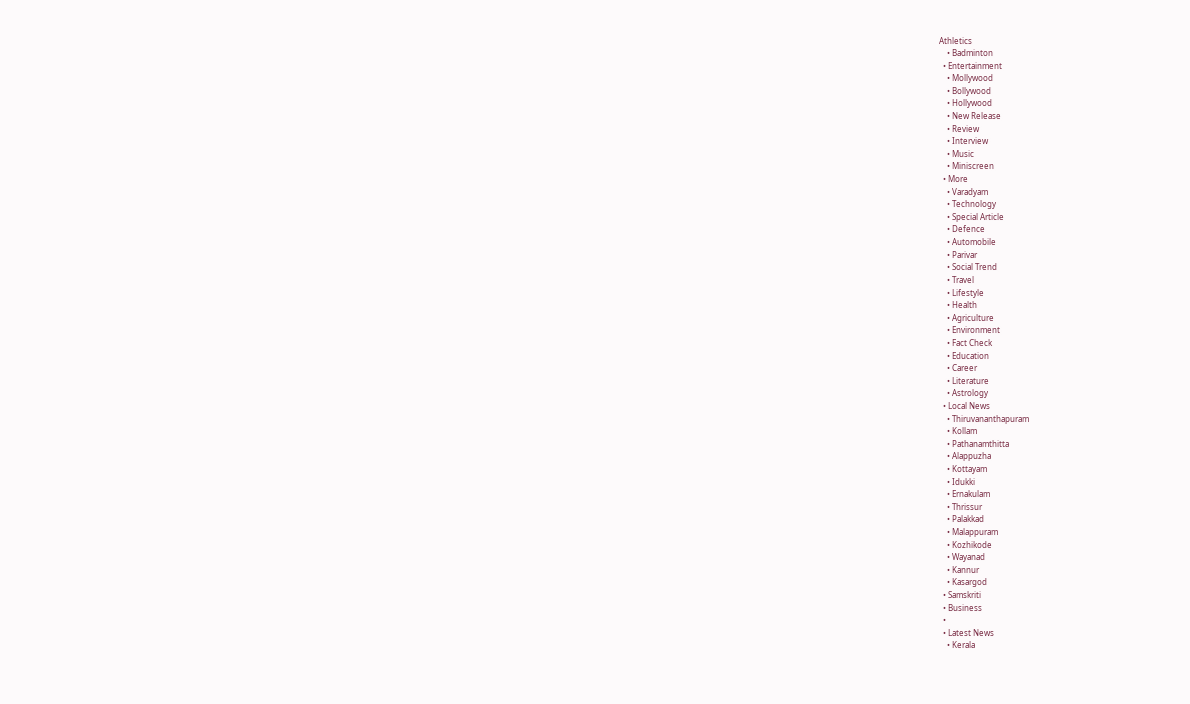Athletics
    • Badminton
  • Entertainment
    • Mollywood
    • Bollywood
    • Hollywood
    • New Release
    • Review
    • Interview
    • Music
    • Miniscreen
  • More
    • Varadyam
    • Technology
    • Special Article
    • Defence
    • Automobile
    • Parivar
    • Social Trend
    • Travel
    • Lifestyle
    • Health
    • Agriculture
    • Environment
    • Fact Check
    • Education
    • Career
    • Literature
    • Astrology
  • Local News
    • Thiruvananthapuram
    • Kollam
    • Pathanamthitta
    • Alappuzha
    • Kottayam
    • Idukki
    • Ernakulam
    • Thrissur
    • Palakkad
    • Malappuram
    • Kozhikode
    • Wayanad
    • Kannur
    • Kasargod
  • Samskriti
  • Business
  •
  • Latest News
    • Kerala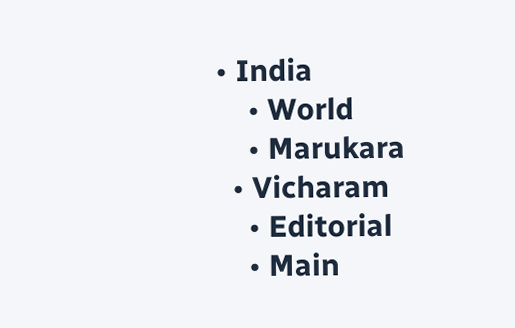• India
    • World
    • Marukara
  • Vicharam
    • Editorial
    • Main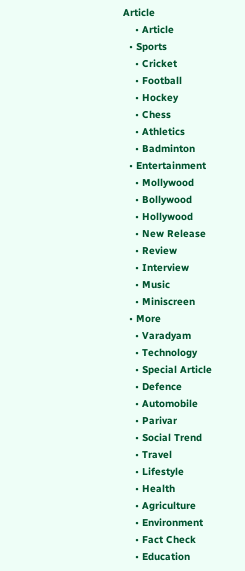Article
    • Article
  • Sports
    • Cricket
    • Football
    • Hockey
    • Chess
    • Athletics
    • Badminton
  • Entertainment
    • Mollywood
    • Bollywood
    • Hollywood
    • New Release
    • Review
    • Interview
    • Music
    • Miniscreen
  • More
    • Varadyam
    • Technology
    • Special Article
    • Defence
    • Automobile
    • Parivar
    • Social Trend
    • Travel
    • Lifestyle
    • Health
    • Agriculture
    • Environment
    • Fact Check
    • Education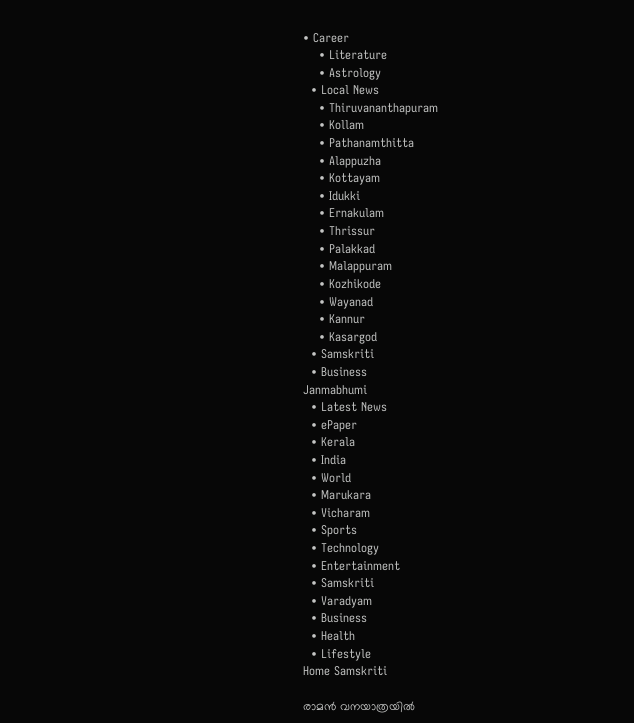• Career
    • Literature
    • Astrology
  • Local News
    • Thiruvananthapuram
    • Kollam
    • Pathanamthitta
    • Alappuzha
    • Kottayam
    • Idukki
    • Ernakulam
    • Thrissur
    • Palakkad
    • Malappuram
    • Kozhikode
    • Wayanad
    • Kannur
    • Kasargod
  • Samskriti
  • Business
Janmabhumi
  • Latest News
  • ePaper
  • Kerala
  • India
  • World
  • Marukara
  • Vicharam
  • Sports
  • Technology
  • Entertainment
  • Samskriti
  • Varadyam
  • Business
  • Health
  • Lifestyle
Home Samskriti

രാമന്‍ വനയാത്രയില്‍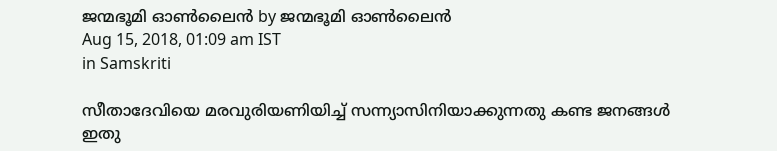ജന്മഭൂമി ഓണ്‍ലൈന്‍ by ജന്മഭൂമി ഓണ്‍ലൈന്‍
Aug 15, 2018, 01:09 am IST
in Samskriti

സീതാദേവിയെ മരവുരിയണിയിച്ച് സന്ന്യാസിനിയാക്കുന്നതു കണ്ട ജനങ്ങള്‍ ഇതു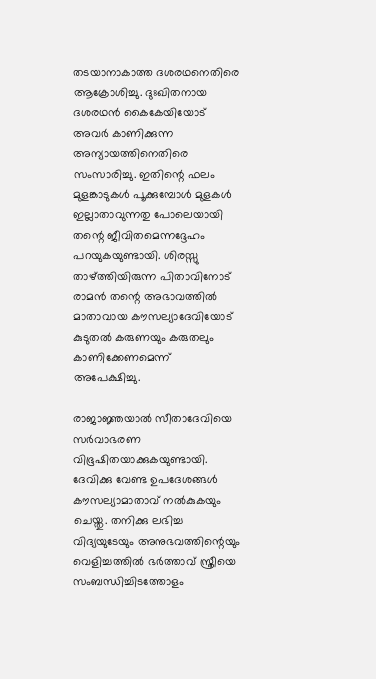തടയാനാകാത്ത ദശരഥനെതിരെ ആക്രോശിച്ചു. ദുഃഖിതനായ ദശരഥന്‍ കൈകേയിയോട് അവര്‍ കാണിക്കുന്ന അന്യായത്തിനെതിരെ സംസാരിച്ചു. ഇതിന്റെ ഫലം മുളങ്കാടുകള്‍ പൂക്കുമ്പോള്‍ മുളകള്‍ ഇല്ലാതാവുന്നതു പോലെയായി തന്റെ ജീവിതമെന്നദ്ദേഹം പറയുകയുണ്ടായി. ശിരസ്സു താഴ്‌ത്തിയിരുന്ന പിതാവിനോട് രാമന്‍ തന്റെ അഭാവത്തില്‍ മാതാവായ കൗസല്യാദേവിയോട് കുടുതല്‍ കരുണയും കരുതലും  കാണിക്കേണമെന്ന് അപേക്ഷിച്ചു.

രാജാജ്ഞയാല്‍ സീതാദേവിയെ സര്‍വാഭരണ വിഭൂഷിതയാക്കുകയുണ്ടായി. ദേവിക്കു വേണ്ട ഉപദേശങ്ങള്‍ കൗസല്യാമാതാവ് നല്‍കുകയും ചെയ്തു. തനിക്കു ലഭിച്ച വിദ്യയുടേയും അനുഭവത്തിന്റെയും വെളിച്ചത്തില്‍ ഭര്‍ത്താവ് സ്ത്രീയെ സംബന്ധിച്ചിടത്തോളം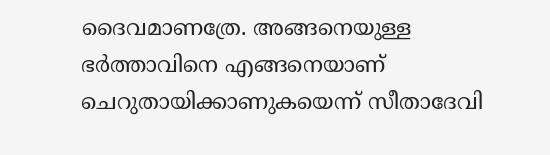ദൈവമാണത്രേ. അങ്ങനെയുള്ള ഭര്‍ത്താവിനെ എങ്ങനെയാണ് ചെറുതായിക്കാണുകയെന്ന് സീതാദേവി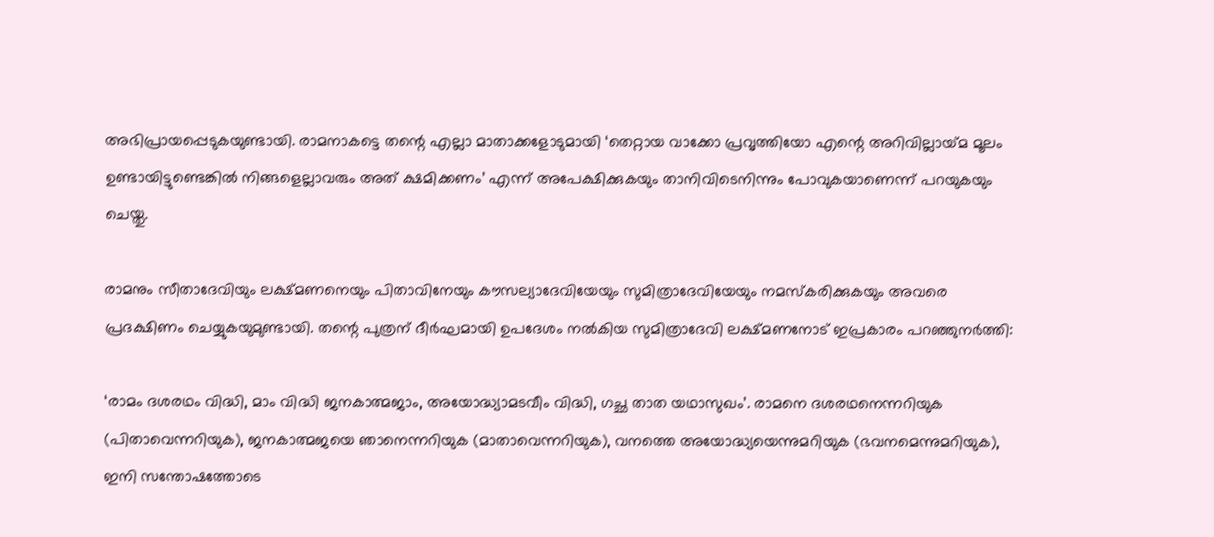അഭിപ്രായപ്പെടുകയുണ്ടായി. രാമനാകട്ടെ തന്റെ എല്ലാ മാതാക്കളോടുമായി ‘തെറ്റായ വാക്കോ പ്രവൃത്തിയോ എന്റെ അറിവില്ലായ്‌മ മൂലം ഉണ്ടായിട്ടുണ്ടെങ്കില്‍ നിങ്ങളെല്ലാവരും അത് ക്ഷമിക്കണം’ എന്ന് അപേക്ഷിക്കുകയും താനിവിടെനിന്നും പോവുകയാണെന്ന് പറയുകയും ചെയ്തു.

രാമനും സീതാദേവിയും ലക്ഷ്മണനെയും പിതാവിനേയും കൗസല്യാദേവിയേയും സുമിത്രാദേവിയേയും നമസ്‌കരിക്കുകയും അവരെ പ്രദക്ഷിണം ചെയ്യുകയുമുണ്ടായി. തന്റെ പുത്രന് ദീര്‍ഘമായി ഉപദേശം നല്‍കിയ സുമിത്രാദേവി ലക്ഷ്മണനോട് ഇപ്രകാരം പറഞ്ഞുനര്‍ത്തി:

‘രാമം ദശരഥം വിദ്ധി, മാം വിദ്ധി ജനകാത്മജാം, അയോദ്ധ്യാമടവീം വിദ്ധി, ഗച്ഛ താത യഥാസുഖം’. രാമനെ ദശരഥനെന്നറിയുക (പിതാവെന്നറിയുക), ജനകാത്മജയെ ഞാനെന്നറിയുക (മാതാവെന്നറിയുക), വനത്തെ അയോദ്ധ്യയെന്നുമറിയുക (ഭവനമെന്നുമറിയുക), ഇനി സന്തോഷത്തോടെ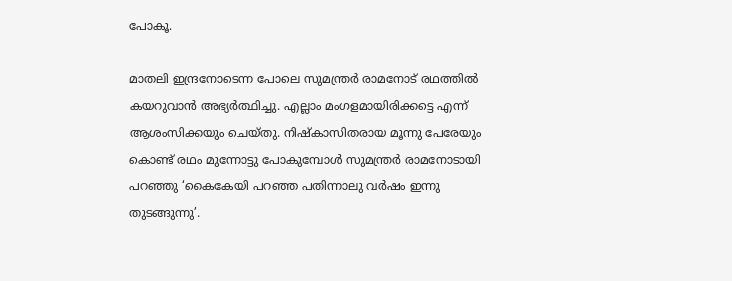പോകൂ.

മാതലി ഇന്ദ്രനോടെന്ന പോലെ സുമന്ത്രര്‍ രാമനോട് രഥത്തില്‍ കയറുവാന്‍ അഭ്യര്‍ത്ഥിച്ചു. എല്ലാം മംഗളമായിരിക്കട്ടെ എന്ന് ആശംസിക്കയും ചെയ്തു. നിഷ്‌കാസിതരായ മൂന്നു പേരേയും കൊണ്ട് രഥം മുന്നോട്ടു പോകുമ്പോള്‍ സുമന്ത്രര്‍ രാമനോടായി പറഞ്ഞു ‘കൈകേയി പറഞ്ഞ പതിന്നാലു വര്‍ഷം ഇന്നു തുടങ്ങുന്നു’.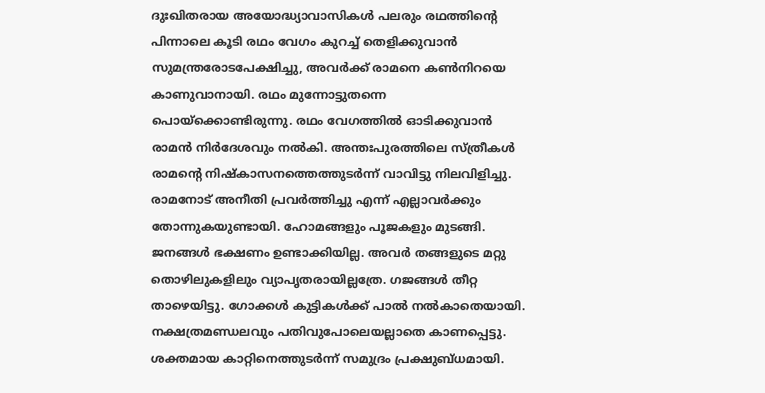ദുഃഖിതരായ അയോദ്ധ്യാവാസികള്‍ പലരും രഥത്തിന്റെ പിന്നാലെ കൂടി രഥം വേഗം കുറച്ച് തെളിക്കുവാന്‍ സുമന്ത്രരോടപേക്ഷിച്ചു, അവര്‍ക്ക് രാമനെ കണ്‍നിറയെ കാണുവാനായി. രഥം മുന്നോട്ടുതന്നെ പൊയ്‌ക്കൊണ്ടിരുന്നു. രഥം വേഗത്തില്‍ ഓടിക്കുവാന്‍ രാമന്‍ നിര്‍ദേശവും നല്‍കി. അന്തഃപുരത്തിലെ സ്ത്രീകള്‍ രാമന്റെ നിഷ്‌കാസനത്തെത്തുടര്‍ന്ന് വാവിട്ടു നിലവിളിച്ചു. രാമനോട് അനീതി പ്രവര്‍ത്തിച്ചു എന്ന് എല്ലാവര്‍ക്കും തോന്നുകയുണ്ടായി. ഹോമങ്ങളും പൂജകളും മുടങ്ങി. ജനങ്ങള്‍ ഭക്ഷണം ഉണ്ടാക്കിയില്ല. അവര്‍ തങ്ങളുടെ മറ്റു തൊഴിലുകളിലും വ്യാപൃതരായില്ലത്രേ. ഗജങ്ങള്‍ തീറ്റ താഴെയിട്ടു. ഗോക്കള്‍ കുട്ടികള്‍ക്ക് പാല്‍ നല്‍കാതെയായി. നക്ഷത്രമണ്ഡലവും പതിവുപോലെയല്ലാതെ കാണപ്പെട്ടു. ശക്തമായ കാറ്റിനെത്തുടര്‍ന്ന് സമുദ്രം പ്രക്ഷുബ്ധമായി.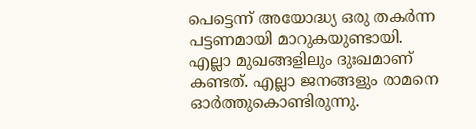പെട്ടെന്ന് അയോദ്ധ്യ ഒരു തകര്‍ന്ന പട്ടണമായി മാറുകയുണ്ടായി. എല്ലാ മുഖങ്ങളിലും ദുഃഖമാണ് കണ്ടത്. എല്ലാ ജനങ്ങളും രാമനെ ഓര്‍ത്തുകൊണ്ടിരുന്നു.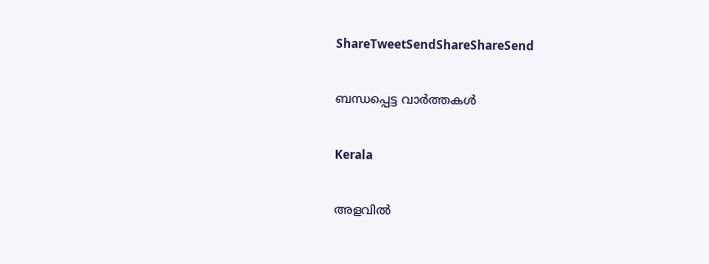ShareTweetSendShareShareSend

ബന്ധപ്പെട്ട വാര്‍ത്തകള്‍

Kerala

അളവിൽ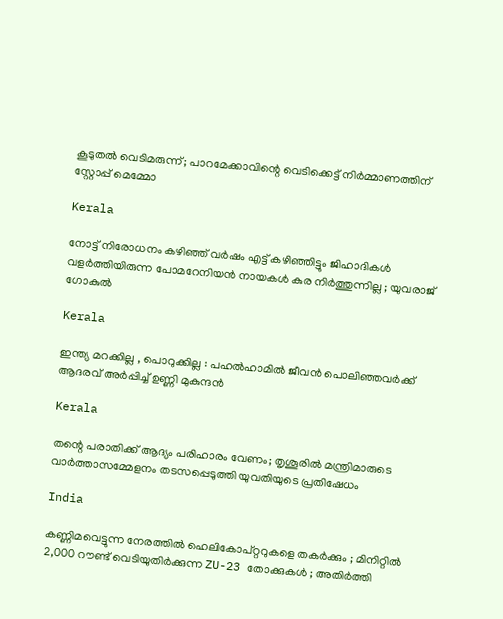കൂടുതൽ വെടിമരുന്ന്; പാറമേക്കാവിന്റെ വെടിക്കെട്ട് നിർമ്മാണത്തിന് സ്റ്റോപ്പ് മെമ്മോ

Kerala

നോട്ട് നിരോധനം കഴിഞ്ഞ് വര്‍ഷം എട്ട് കഴിഞ്ഞിട്ടും ജിഹാദികള്‍ വളര്‍ത്തിയിരുന്ന പോമറേനിയന്‍ നായകള്‍ കുര നിർത്തുന്നില്ല ; യുവരാജ് ഗോകുൽ

Kerala

ഇന്ത്യ മറക്കില്ല , പൊറുക്കില്ല : പഹൽഹാമിൽ ജീവൻ പൊലിഞ്ഞവർക്ക് ആദരവ് അർപ്പിച്ച് ഉണ്ണി മുകുന്ദൻ

Kerala

തന്റെ പരാതിക്ക് ആദ്യം പരിഹാരം വേണം; തൃശൂരിൽ മന്ത്രിമാരുടെ വാർത്താസമ്മേളനം തടസപ്പെടുത്തി യുവതിയുടെ പ്രതിഷേധം

India

കണ്ണിമവെട്ടുന്ന നേരത്തിൽ ഹെലികോപ്റ്ററുകളെ തകർക്കും ; മിനിറ്റിൽ 2,000 റൗണ്ട് വെടിയുതിർക്കുന്ന ZU-23 തോക്കുകൾ ; അതിർത്തി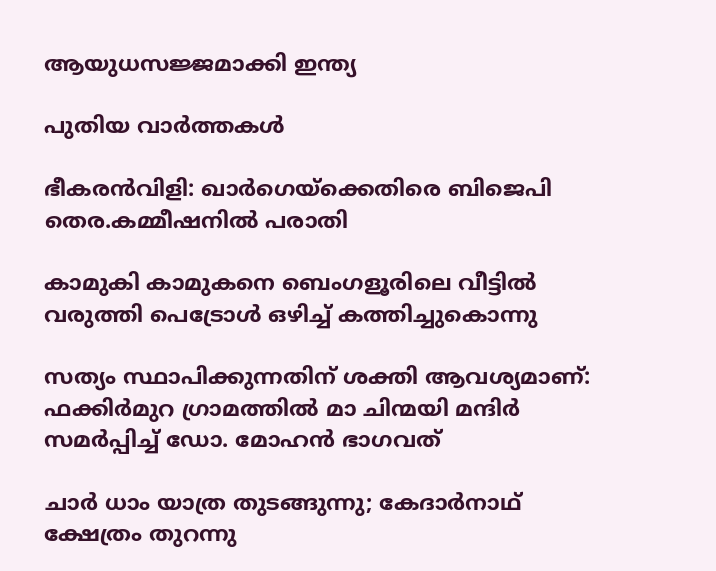ആയുധസജ്ജമാക്കി ഇന്ത്യ

പുതിയ വാര്‍ത്തകള്‍

ഭീകരൻവിളി: ഖാർഗെയ്‌ക്കെതിരെ ബിജെപി തെര.കമ്മീഷനിൽ പരാതി

കാമുകി കാമുകനെ ബെംഗളൂരിലെ വീട്ടിൽ വരുത്തി പെട്രോൾ ഒഴിച്ച് കത്തിച്ചുകൊന്നു

സത്യം സ്ഥാപിക്കുന്നതിന് ശക്തി ആവശ്യമാണ്: ഫക്കിര്‍മുറ ഗ്രാമത്തില്‍ മാ ചിന്മയി മന്ദിര്‍ സമര്‍പ്പിച്ച് ഡോ. മോഹന്‍ ഭാഗവത്

ചാർ ധാം യാത്ര തുടങ്ങുന്നു; കേദാർനാഥ് ക്ഷേത്രം തുറന്നു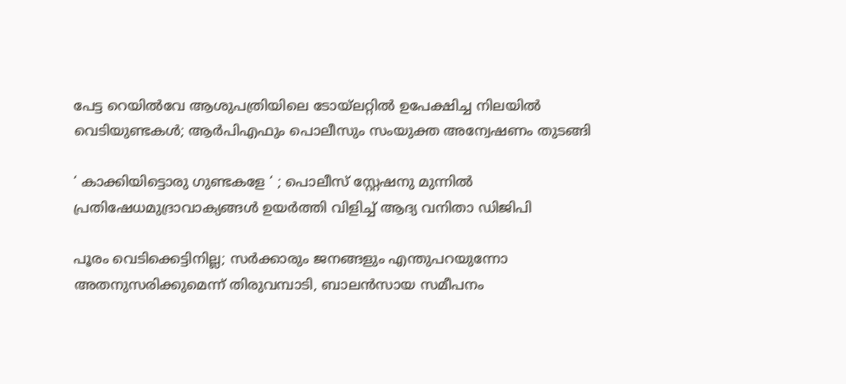പേട്ട റെയിൽവേ ആശുപത്രിയിലെ ടോയ്‌ലറ്റിൽ ഉപേക്ഷിച്ച നിലയിൽ വെടിയുണ്ടകൾ; ആർപിഎഫും പൊലീസും സംയുക്ത അന്വേഷണം തുടങ്ങി

‘ കാക്കിയിട്ടൊരു ഗുണ്ടകളേ ‘ ; പൊലീസ് സ്റ്റേഷനു മുന്നിൽ പ്രതിഷേധമുദ്രാവാക്യങ്ങൾ ഉയർത്തി വിളിച്ച് ആദ്യ വനിതാ ഡിജിപി

പൂരം വെടിക്കെട്ടിനില്ല; സർക്കാരും ജനങ്ങളും എന്തുപറയുന്നോ അതനുസരിക്കുമെന്ന് തിരുവമ്പാടി, ബാലന്‍സായ സമീപനം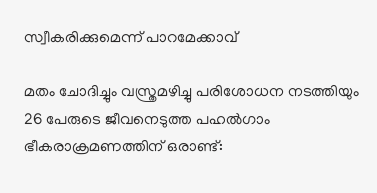സ്വീകരിക്കുമെന്ന് പാറമേക്കാവ്

മതം ചോദിച്ചും വസ്ത്രമഴിച്ചു പരിശോധന നടത്തിയും 26 പേരുടെ ജീവനെടുത്ത പഹൽഗാം ഭീകരാക്രമണത്തിന് ഒരാണ്ട്: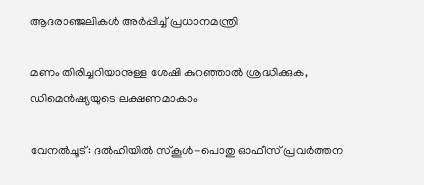ആദരാഞ്ജലികൾ അർപ്പിച്ച് പ്രധാനമന്ത്രി

മണം തിരിച്ചറിയാനുള്ള ശേഷി കുറഞ്ഞാൽ ശ്രദ്ധിക്കുക, ഡിമെൻഷ്യയുടെ ലക്ഷണമാകാം

വേനൽചൂട്: ദൽഹിയിൽ സ്‌കൂൾ-പൊതു ഓഫീസ് പ്രവർത്തന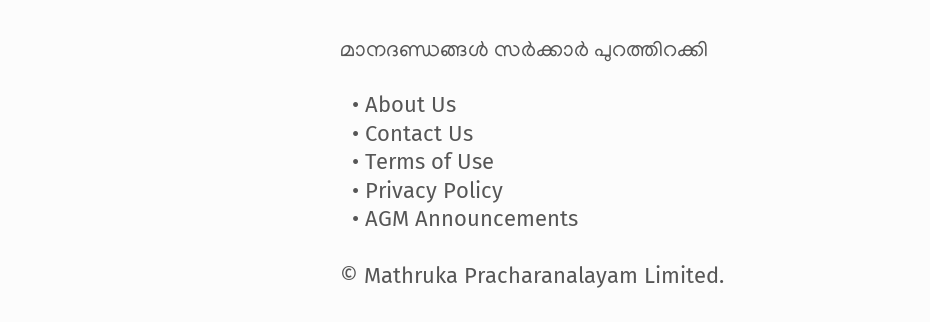മാനദണ്ഡങ്ങൾ സർക്കാർ പുറത്തിറക്കി

  • About Us
  • Contact Us
  • Terms of Use
  • Privacy Policy
  • AGM Announcements

© Mathruka Pracharanalayam Limited.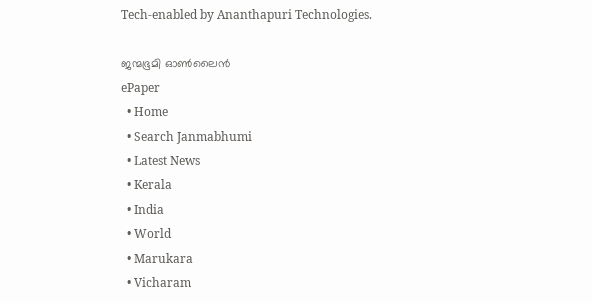Tech-enabled by Ananthapuri Technologies.

ജന്മഭൂമി ഓണ്‍ലൈന്‍
ePaper
  • Home
  • Search Janmabhumi
  • Latest News
  • Kerala
  • India
  • World
  • Marukara
  • Vicharam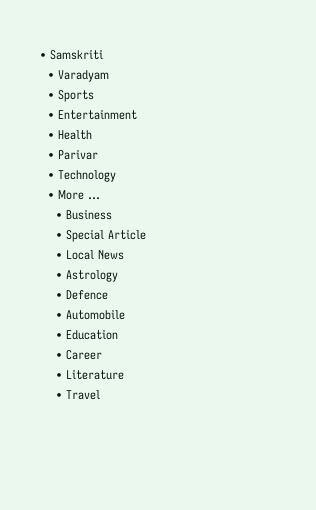• Samskriti
  • Varadyam
  • Sports
  • Entertainment
  • Health
  • Parivar
  • Technology
  • More …
    • Business
    • Special Article
    • Local News
    • Astrology
    • Defence
    • Automobile
    • Education
    • Career
    • Literature
    • Travel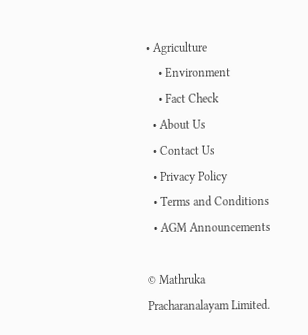• Agriculture
    • Environment
    • Fact Check
  • About Us
  • Contact Us
  • Privacy Policy
  • Terms and Conditions
  • AGM Announcements

© Mathruka Pracharanalayam Limited.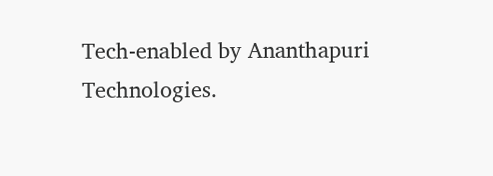Tech-enabled by Ananthapuri Technologies.